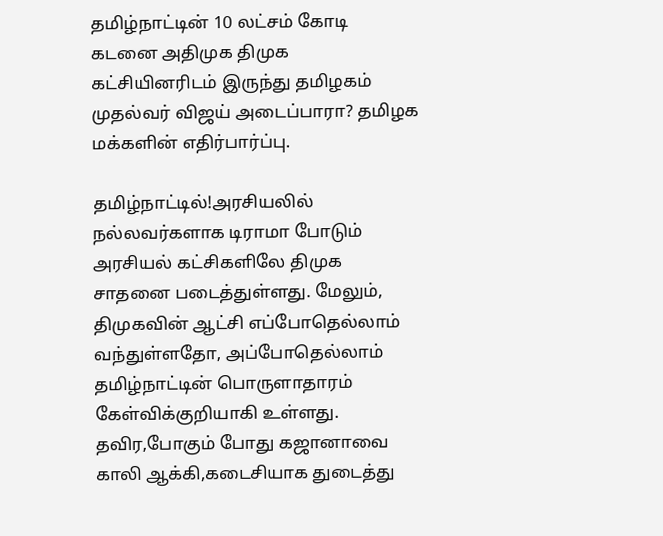தமிழ்நாட்டின் 10 லட்சம் கோடி கடனை அதிமுக திமுக கட்சியினரிடம் இருந்து தமிழகம் முதல்வர் விஜய் அடைப்பாரா? தமிழக மக்களின் எதிர்பார்ப்பு.

தமிழ்நாட்டில்!அரசியலில் நல்லவர்களாக டிராமா போடும் அரசியல் கட்சிகளிலே திமுக சாதனை படைத்துள்ளது. மேலும், திமுகவின் ஆட்சி எப்போதெல்லாம் வந்துள்ளதோ, அப்போதெல்லாம் தமிழ்நாட்டின் பொருளாதாரம் கேள்விக்குறியாகி உள்ளது. தவிர,போகும் போது கஜானாவை காலி ஆக்கி,கடைசியாக துடைத்து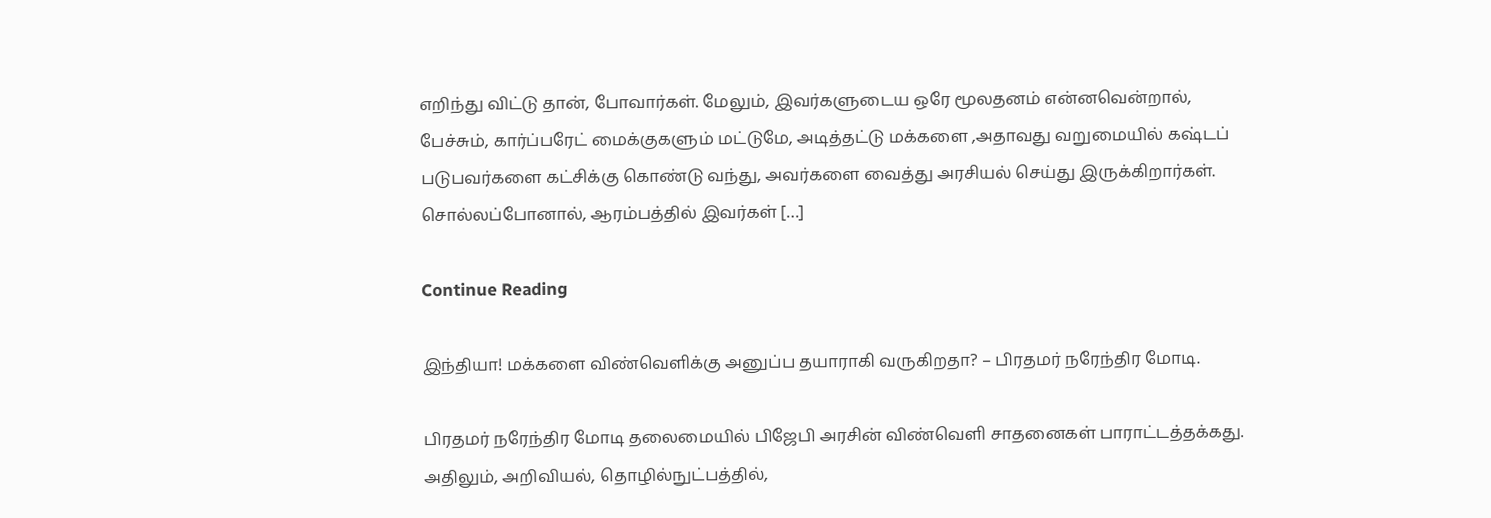எறிந்து விட்டு தான், போவார்கள். மேலும், இவர்களுடைய ஒரே மூலதனம் என்னவென்றால், பேச்சும், கார்ப்பரேட் மைக்குகளும் மட்டுமே, அடித்தட்டு மக்களை ,அதாவது வறுமையில் கஷ்டப் படுபவர்களை கட்சிக்கு கொண்டு வந்து, அவர்களை வைத்து அரசியல் செய்து இருக்கிறார்கள். சொல்லப்போனால், ஆரம்பத்தில் இவர்கள் […]

Continue Reading

இந்தியா! மக்களை விண்வெளிக்கு அனுப்ப தயாராகி வருகிறதா? – பிரதமர் நரேந்திர மோடி.

பிரதமர் நரேந்திர மோடி தலைமையில் பிஜேபி அரசின் விண்வெளி சாதனைகள் பாராட்டத்தக்கது. அதிலும், அறிவியல், தொழில்நுட்பத்தில்,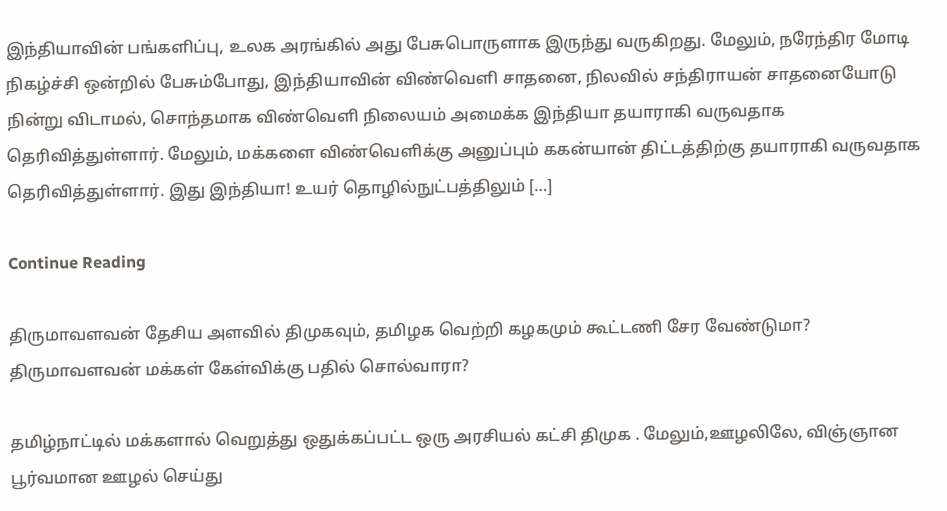இந்தியாவின் பங்களிப்பு, உலக அரங்கில் அது பேசுபொருளாக இருந்து வருகிறது. மேலும், நரேந்திர மோடி நிகழ்ச்சி ஒன்றில் பேசும்போது, இந்தியாவின் விண்வெளி சாதனை, நிலவில் சந்திராயன் சாதனையோடு நின்று விடாமல், சொந்தமாக விண்வெளி நிலையம் அமைக்க இந்தியா தயாராகி வருவதாக தெரிவித்துள்ளார். மேலும், மக்களை விண்வெளிக்கு அனுப்பும் ககன்யான் திட்டத்திற்கு தயாராகி வருவதாக தெரிவித்துள்ளார். இது இந்தியா! உயர் தொழில்நுட்பத்திலும் […]

Continue Reading

திருமாவளவன் தேசிய அளவில் திமுகவும், தமிழக வெற்றி கழகமும் கூட்டணி சேர வேண்டுமா? திருமாவளவன் மக்கள் கேள்விக்கு பதில் சொல்வாரா?

தமிழ்நாட்டில் மக்களால் வெறுத்து ஒதுக்கப்பட்ட ஒரு அரசியல் கட்சி திமுக . மேலும்,ஊழலிலே, விஞ்ஞான பூர்வமான ஊழல் செய்து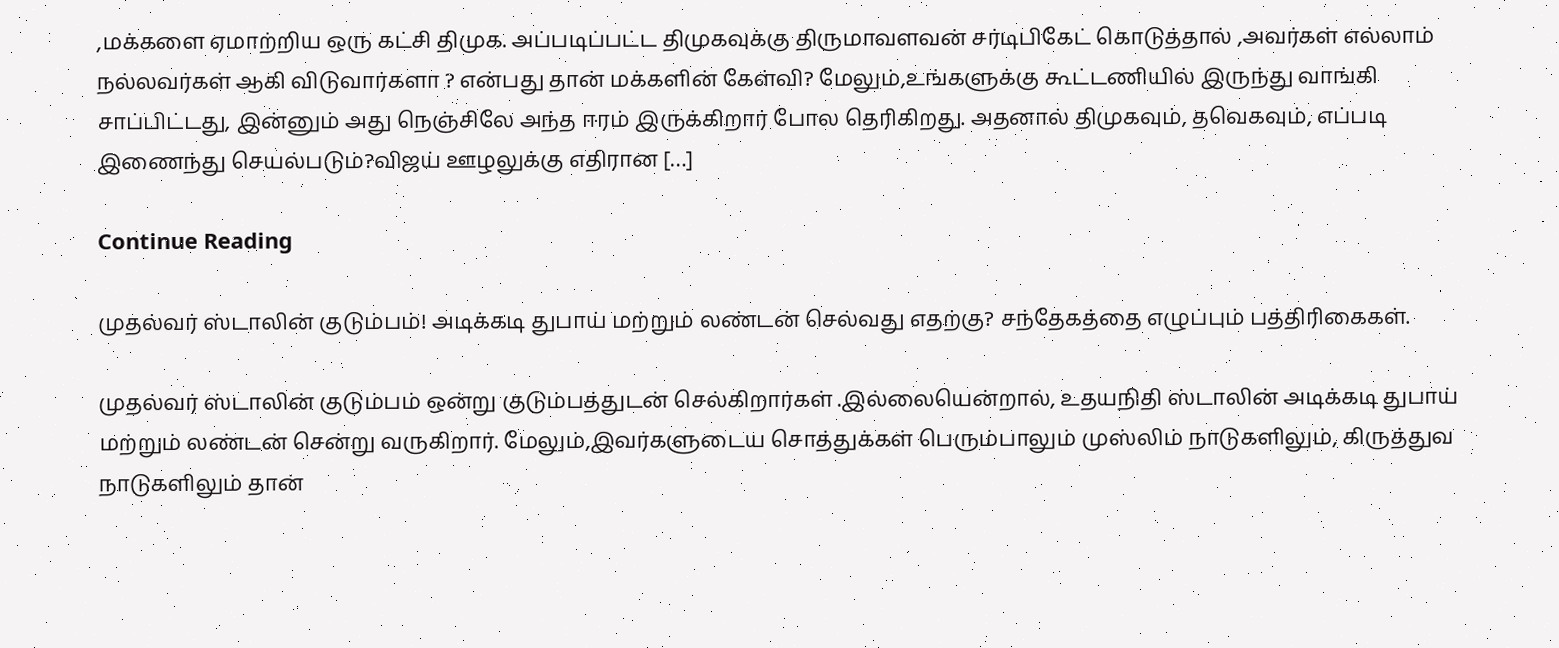,மக்களை ஏமாற்றிய ஒரு கட்சி திமுக. அப்படிப்பட்ட திமுகவுக்கு திருமாவளவன் சர்டிபிகேட் கொடுத்தால் ,அவர்கள் எல்லாம் நல்லவர்கள் ஆகி விடுவார்களா ? என்பது தான் மக்களின் கேள்வி? மேலும்,உங்களுக்கு கூட்டணியில் இருந்து வாங்கி சாப்பிட்டது, இன்னும் அது நெஞ்சிலே அந்த ஈரம் இருக்கிறார் போல தெரிகிறது. அதனால் திமுகவும், தவெகவும், எப்படி இணைந்து செயல்படும்?விஜய் ஊழலுக்கு எதிரான […]

Continue Reading

முதல்வர் ஸ்டாலின் குடும்பம்! அடிக்கடி துபாய் மற்றும் லண்டன் செல்வது எதற்கு? சந்தேகத்தை எழுப்பும் பத்திரிகைகள்.

முதல்வர் ஸ்டாலின் குடும்பம் ஒன்று குடும்பத்துடன் செல்கிறார்கள் .இல்லையென்றால், உதயநிதி ஸ்டாலின் அடிக்கடி துபாய் மற்றும் லண்டன் சென்று வருகிறார். மேலும்,இவர்களுடைய சொத்துக்கள் பெரும்பாலும் முஸ்லிம் நாடுகளிலும், கிருத்துவ நாடுகளிலும் தான்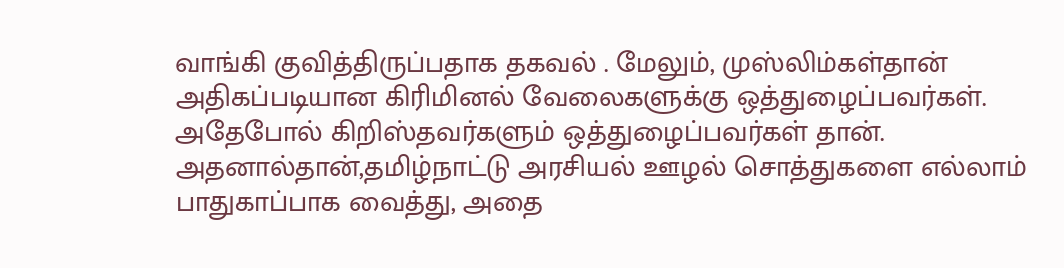வாங்கி குவித்திருப்பதாக தகவல் . மேலும், முஸ்லிம்கள்தான் அதிகப்படியான கிரிமினல் வேலைகளுக்கு ஒத்துழைப்பவர்கள். அதேபோல் கிறிஸ்தவர்களும் ஒத்துழைப்பவர்கள் தான். அதனால்தான்,தமிழ்நாட்டு அரசியல் ஊழல் சொத்துகளை எல்லாம் பாதுகாப்பாக வைத்து, அதை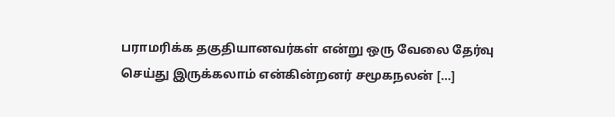பராமரிக்க தகுதியானவர்கள் என்று ஒரு வேலை தேர்வு செய்து இருக்கலாம் என்கின்றனர் சமூகநலன் […]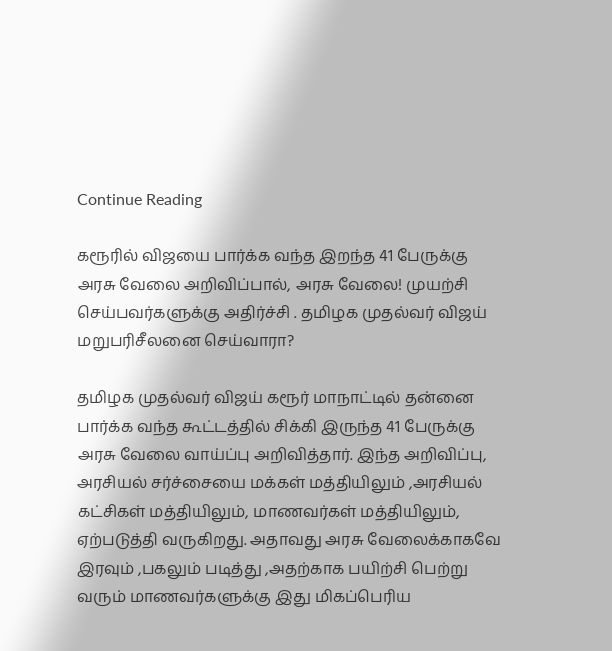Continue Reading

கரூரில் விஜயை பார்க்க வந்த இறந்த 41 பேருக்கு அரசு வேலை அறிவிப்பால், அரசு வேலை! முயற்சி செய்பவர்களுக்கு அதிர்ச்சி . தமிழக முதல்வர் விஜய் மறுபரிசீலனை செய்வாரா?

தமிழக முதல்வர் விஜய் கரூர் மாநாட்டில் தன்னை பார்க்க வந்த கூட்டத்தில் சிக்கி இருந்த 41 பேருக்கு அரசு வேலை வாய்ப்பு அறிவித்தார். இந்த அறிவிப்பு, அரசியல் சர்ச்சையை மக்கள் மத்தியிலும் ,அரசியல் கட்சிகள் மத்தியிலும், மாணவர்கள் மத்தியிலும், ஏற்படுத்தி வருகிறது. அதாவது அரசு வேலைக்காகவே இரவும் ,பகலும் படித்து ,அதற்காக பயிற்சி பெற்று வரும் மாணவர்களுக்கு இது மிகப்பெரிய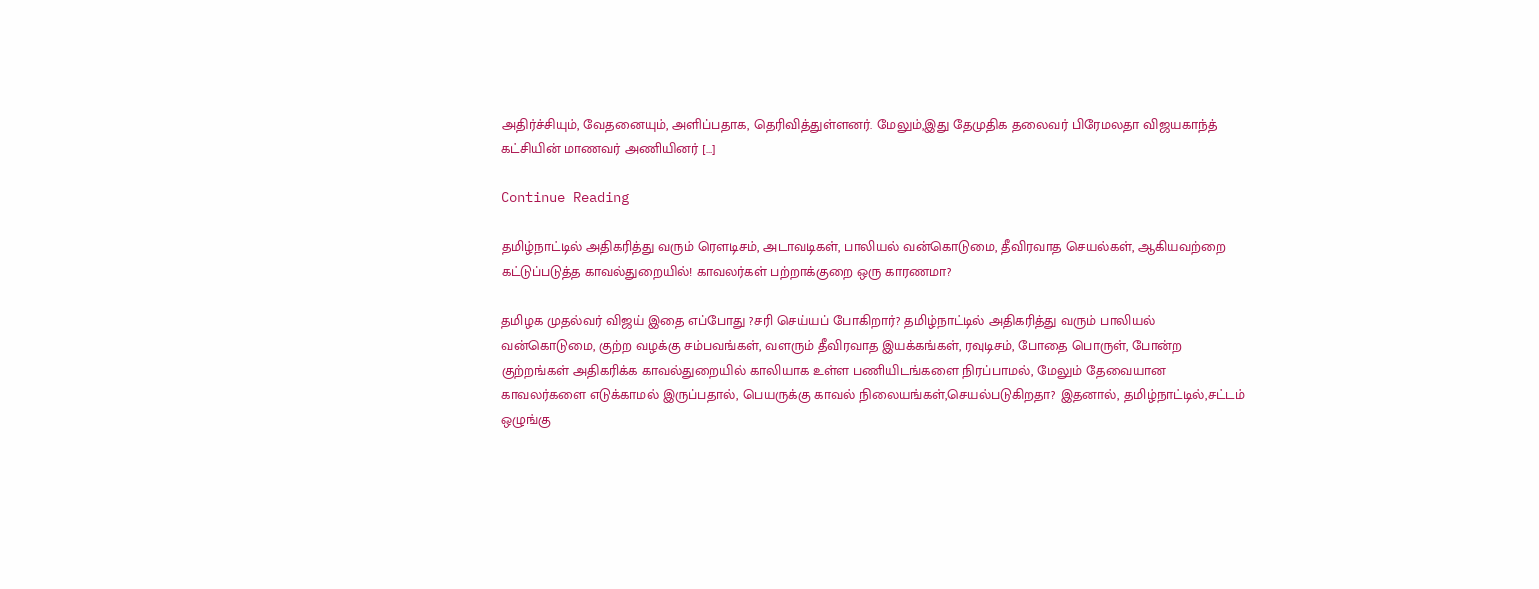அதிர்ச்சியும், வேதனையும், அளிப்பதாக, தெரிவித்துள்ளனர். மேலும்,இது தேமுதிக தலைவர் பிரேமலதா விஜயகாந்த் கட்சியின் மாணவர் அணியினர் […]

Continue Reading

தமிழ்நாட்டில் அதிகரித்து வரும் ரௌடிசம், அடாவடிகள், பாலியல் வன்கொடுமை, தீவிரவாத செயல்கள், ஆகியவற்றை கட்டுப்படுத்த காவல்துறையில்! காவலர்கள் பற்றாக்குறை ஒரு காரணமா?

தமிழக முதல்வர் விஜய் இதை எப்போது ?சரி செய்யப் போகிறார்? தமிழ்நாட்டில் அதிகரித்து வரும் பாலியல் வன்கொடுமை, குற்ற வழக்கு சம்பவங்கள், வளரும் தீவிரவாத இயக்கங்கள், ரவுடிசம், போதை பொருள், போன்ற குற்றங்கள் அதிகரிக்க காவல்துறையில் காலியாக உள்ள பணியிடங்களை நிரப்பாமல், மேலும் தேவையான காவலர்களை எடுக்காமல் இருப்பதால், பெயருக்கு காவல் நிலையங்கள்,செயல்படுகிறதா? இதனால், தமிழ்நாட்டில்,சட்டம் ஒழுங்கு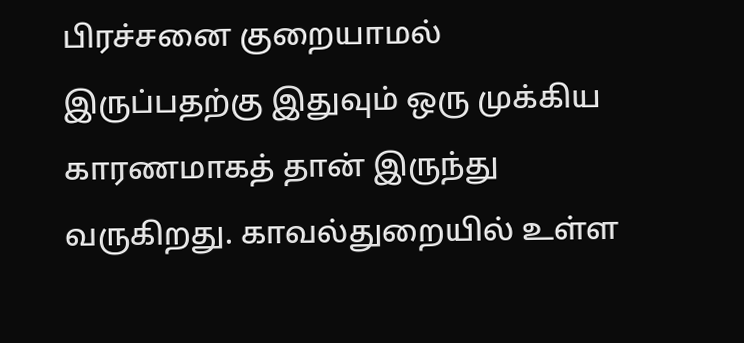பிரச்சனை குறையாமல் இருப்பதற்கு இதுவும் ஒரு முக்கிய காரணமாகத் தான் இருந்து வருகிறது. காவல்துறையில் உள்ள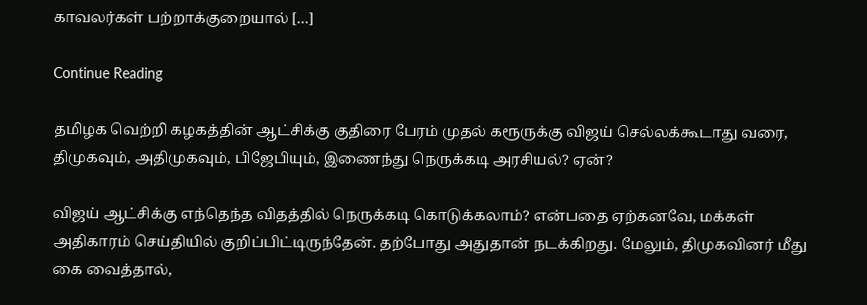காவலர்கள் பற்றாக்குறையால் […]

Continue Reading

தமிழக வெற்றி கழகத்தின் ஆட்சிக்கு குதிரை பேரம் முதல் கரூருக்கு விஜய் செல்லக்கூடாது வரை, திமுகவும், அதிமுகவும், பிஜேபியும், இணைந்து நெருக்கடி அரசியல்? ஏன்?

விஜய் ஆட்சிக்கு எந்தெந்த விதத்தில் நெருக்கடி கொடுக்கலாம்? என்பதை ஏற்கனவே, மக்கள் அதிகாரம் செய்தியில் குறிப்பிட்டிருந்தேன். தற்போது அதுதான் நடக்கிறது. மேலும், திமுகவினர் மீது கை வைத்தால்,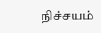நிச்சயம்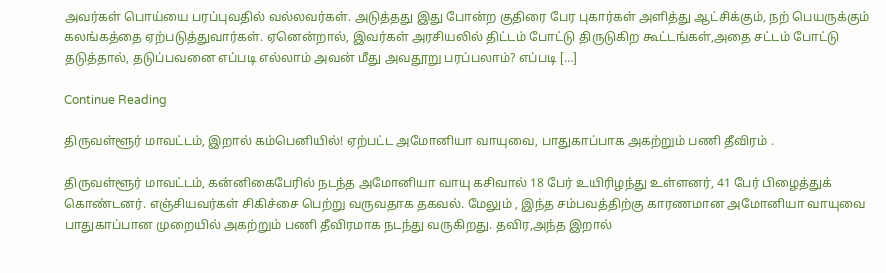அவர்கள் பொய்யை பரப்புவதில் வல்லவர்கள். அடுத்தது இது போன்ற குதிரை பேர புகார்கள் அளித்து ஆட்சிக்கும், நற் பெயருக்கும் கலங்கத்தை ஏற்படுத்துவார்கள். ஏனென்றால், இவர்கள் அரசியலில் திட்டம் போட்டு திருடுகிற கூட்டங்கள்,அதை சட்டம் போட்டு தடுத்தால், தடுப்பவனை எப்படி எல்லாம் அவன் மீது அவதூறு பரப்பலாம்? எப்படி […]

Continue Reading

திருவள்ளூர் மாவட்டம், இறால் கம்பெனியில்! ஏற்பட்ட அமோனியா வாயுவை, பாதுகாப்பாக அகற்றும் பணி தீவிரம் .

திருவள்ளூர் மாவட்டம், கன்னிகைபேரில் நடந்த அமோனியா வாயு கசிவால் 18 பேர் உயிரிழந்து உள்ளனர், 41 பேர் பிழைத்துக் கொண்டனர். எஞ்சியவர்கள் சிகிச்சை பெற்று வருவதாக தகவல். மேலும் , இந்த சம்பவத்திற்கு காரணமான அமோனியா வாயுவை பாதுகாப்பான முறையில் அகற்றும் பணி தீவிரமாக நடந்து வருகிறது. தவிர,அந்த இறால்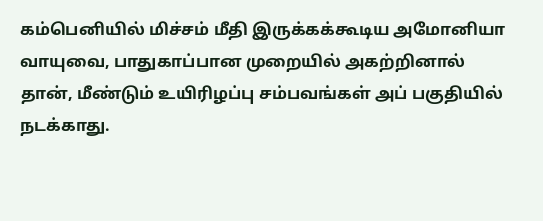கம்பெனியில் மிச்சம் மீதி இருக்கக்கூடிய அமோனியா வாயுவை, பாதுகாப்பான முறையில் அகற்றினால் தான், மீண்டும் உயிரிழப்பு சம்பவங்கள் அப் பகுதியில் நடக்காது.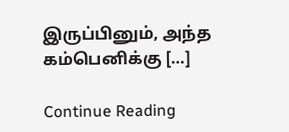இருப்பினும், அந்த கம்பெனிக்கு […]

Continue Reading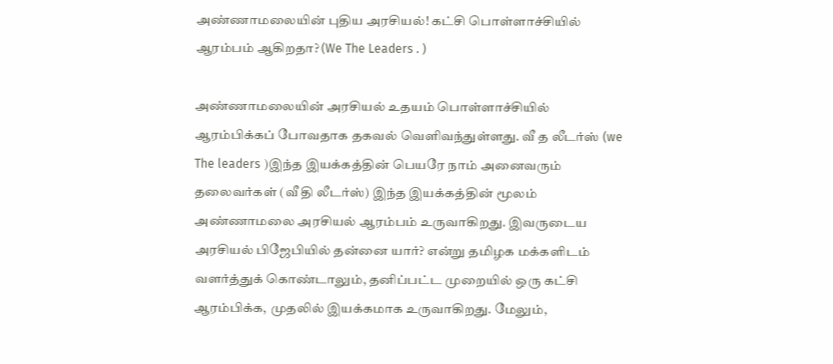அண்ணாமலையின் புதிய அரசியல்! கட்சி பொள்ளாச்சியில் ஆரம்பம் ஆகிறதா? (We The Leaders . )

அண்ணாமலையின் அரசியல் உதயம் பொள்ளாச்சியில் ஆரம்பிக்கப் போவதாக தகவல் வெளிவந்துள்ளது. வீ த லீடர்ஸ் (we The leaders )இந்த இயக்கத்தின் பெயரே நாம் அனைவரும் தலைவர்கள் (வீ தி லீடர்ஸ்) இந்த இயக்கத்தின் மூலம் அண்ணாமலை அரசியல் ஆரம்பம் உருவாகிறது. இவருடைய அரசியல் பிஜேபியில் தன்னை யார்? என்று தமிழக மக்களிடம் வளர்த்துக் கொண்டாலும், தனிப்பட்ட முறையில் ஒரு கட்சி ஆரம்பிக்க, முதலில் இயக்கமாக உருவாகிறது. மேலும்,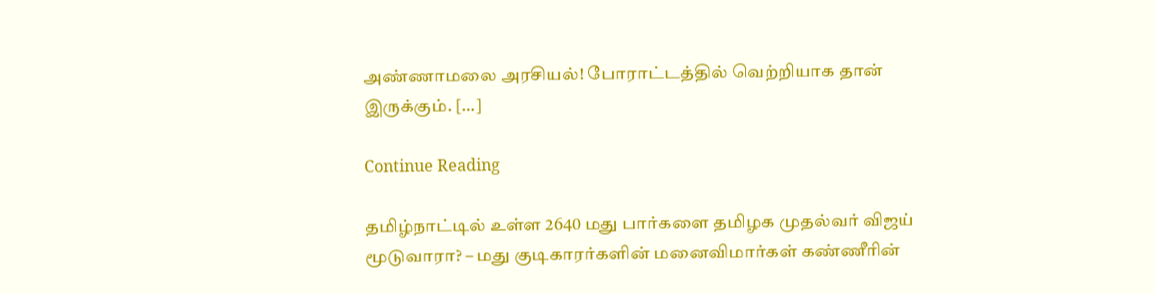அண்ணாமலை அரசியல்! போராட்டத்தில் வெற்றியாக தான் இருக்கும். […]

Continue Reading

தமிழ்நாட்டில் உள்ள 2640 மது பார்களை தமிழக முதல்வர் விஜய் மூடுவாரா? – மது குடிகாரர்களின் மனைவிமார்கள் கண்ணீரின்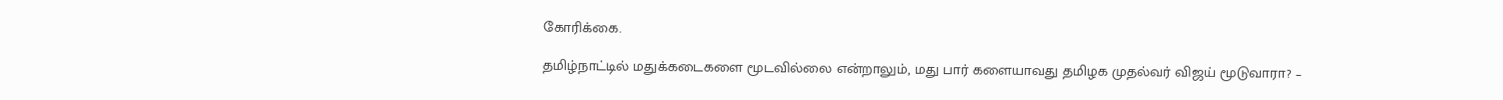கோரிக்கை.

தமிழ்நாட்டில் மதுக்கடைகளை மூடவில்லை என்றாலும், மது பார் களையாவது தமிழக முதல்வர் விஜய் மூடுவாரா? –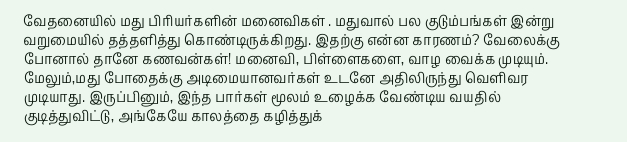வேதனையில் மது பிரியர்களின் மனைவிகள் . மதுவால் பல குடும்பங்கள் இன்று வறுமையில் தத்தளித்து கொண்டிருக்கிறது. இதற்கு என்ன காரணம்? வேலைக்கு போனால் தானே கணவன்கள்! மனைவி, பிள்ளைகளை, வாழ வைக்க முடியும். மேலும்,மது போதைக்கு அடிமையானவர்கள் உடனே அதிலிருந்து வெளிவர முடியாது. இருப்பினும், இந்த பார்கள் மூலம் உழைக்க வேண்டிய வயதில் குடித்துவிட்டு, அங்கேயே காலத்தை கழித்துக்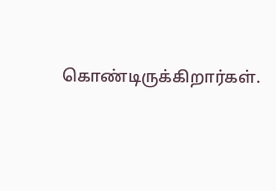கொண்டிருக்கிறார்கள்.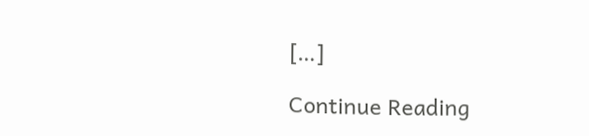[…]

Continue Reading